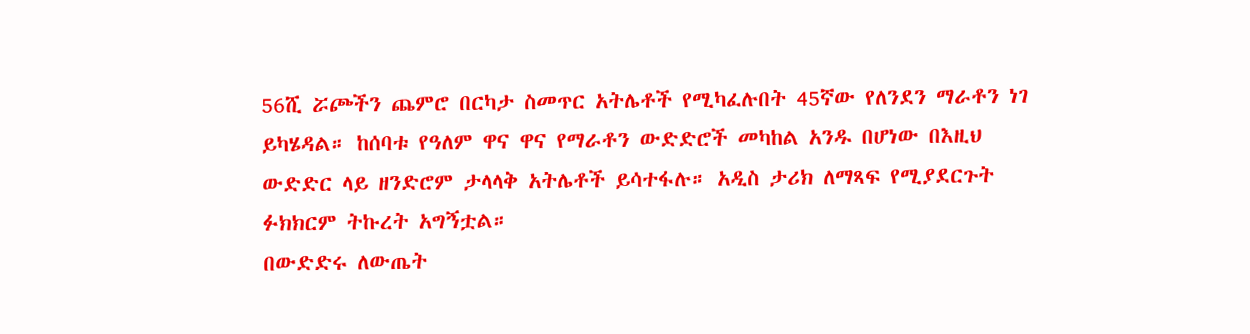56ሺ ሯጮችን ጨምሮ በርካታ ስመጥር አትሌቶች የሚካፈሉበት 45ኛው የለንደን ማራቶን ነገ ይካሄዳል። ከሰባቱ የዓለም ዋና ዋና የማራቶን ውድድሮች መካከል አንዱ በሆነው በእዚህ ውድድር ላይ ዘንድሮም ታላላቅ አትሌቶች ይሳተፋሉ። አዲስ ታሪክ ለማጻፍ የሚያደርጉት ፉክክርም ትኩረት አግኝቷል።
በውድድሩ ለውጤት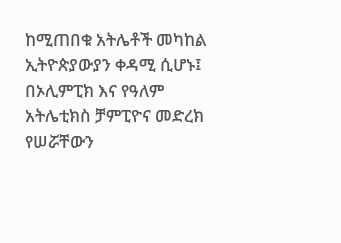ከሚጠበቁ አትሌቶች መካከል ኢትዮጵያውያን ቀዳሚ ሲሆኑ፤ በኦሊምፒክ እና የዓለም አትሌቲክስ ቻምፒዮና መድረክ የሠሯቸውን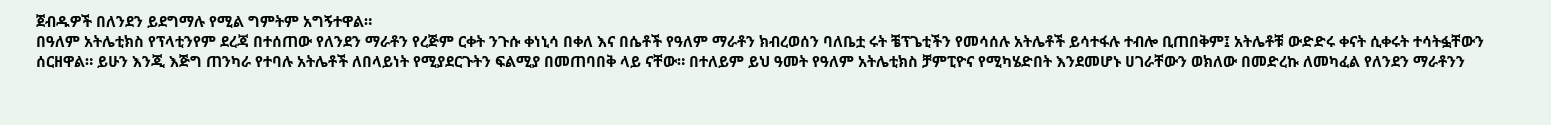ጀብዱዎች በለንደን ይደግማሉ የሚል ግምትም አግኝተዋል።
በዓለም አትሌቲክስ የፕላቲንየም ደረጃ በተሰጠው የለንደን ማራቶን የረጅም ርቀት ንጉሱ ቀነኒሳ በቀለ እና በሴቶች የዓለም ማራቶን ክብረወሰን ባለቤቷ ሩት ቼፕጌቲችን የመሳሰሉ አትሌቶች ይሳተፋሉ ተብሎ ቢጠበቅም፤ አትሌቶቹ ውድድሩ ቀናት ሲቀሩት ተሳትፏቸውን ሰርዘዋል። ይሁን እንጂ እጅግ ጠንካራ የተባሉ አትሌቶች ለበላይነት የሚያደርጉትን ፍልሚያ በመጠባበቅ ላይ ናቸው። በተለይም ይህ ዓመት የዓለም አትሌቲክስ ቻምፒዮና የሚካሄድበት እንደመሆኑ ሀገራቸውን ወክለው በመድረኩ ለመካፈል የለንደን ማራቶንን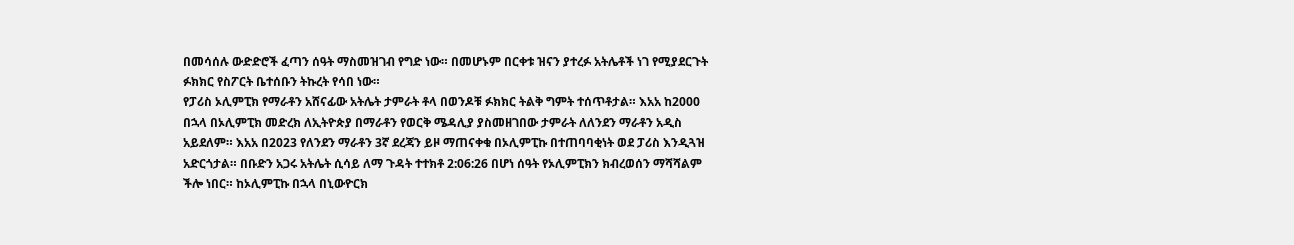በመሳሰሉ ውድድሮች ፈጣን ሰዓት ማስመዝገብ የግድ ነው። በመሆኑም በርቀቱ ዝናን ያተረፉ አትሌቶች ነገ የሚያደርጉት ፉክክር የስፖርት ቤተሰቡን ትኩረት የሳበ ነው።
የፓሪስ ኦሊምፒክ የማራቶን አሸናፊው አትሌት ታምራት ቶላ በወንዶቹ ፉክክር ትልቅ ግምት ተሰጥቶታል። እአአ ከ2000 በኋላ በኦሊምፒክ መድረክ ለኢትዮጵያ በማራቶን የወርቅ ሜዳሊያ ያስመዘገበው ታምራት ለለንደን ማራቶን አዲስ አይደለም። እአአ በ2023 የለንደን ማራቶን 3ኛ ደረጃን ይዞ ማጠናቀቁ በኦሊምፒኩ በተጠባባቂነት ወደ ፓሪስ እንዲጓዝ አድርጎታል። በቡድን አጋሩ አትሌት ሲሳይ ለማ ጉዳት ተተክቶ 2:06:26 በሆነ ሰዓት የኦሊምፒክን ክብረወሰን ማሻሻልም ችሎ ነበር። ከኦሊምፒኩ በኋላ በኒውዮርክ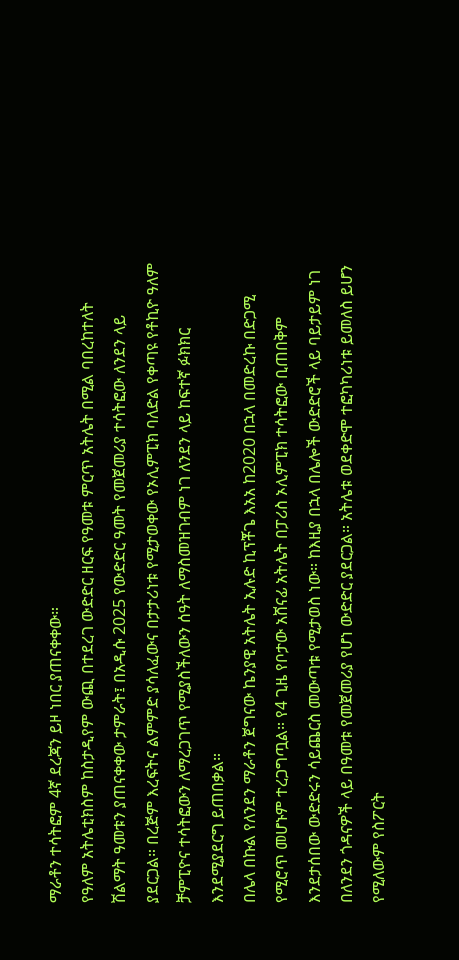ማራቶን ተሳትፎም 4ኛ ደረጃን ይዞ ነበር ያጠናቀቀው።
የዓለም አትሌቲክስም ከስታዲየም ውጪ በተደረገ ውድድር ዘርፍ የዓመቱ ምርጥ አትሌት በሚል ባበረከተለት ሽልማት ዓመቱን ያጠናቀቀው ታምራት፤ በአዲሱ 2025 የውድድር ዓመት የመጀመሪያ ተሳትፎው ለንደን ላይ ያደርጋል። በረጅም እረፍትና ልምምድ ያሳለፈውና በታታሪነቱ የሚታወቀው የኦሊምፒክ ባለድል የቀጣዩ የቶኪዮ ዓለም ቻምፒዮና ተሳትፎውን ለማረጋገጥ የሚያስችለውን ሰዓት ለማስመዝገብም ነገ ለንደን ላይ ከፍተኛ ፉክክር እንደሚያደርግ ይጠበቃል።
በሌላ በኩል የለንደን ማራቶን ጀግናው ኬንያዊ አትሌት ኢሉድ ኪፕቾጌ እአአ ከ2020 በኋላ በመድረኩ በድጋሚ የሚሮጥ መሆኑም ተረጋግጧል። የ4 ጊዜ የቦታው አሸናፊ አትሌት በፓሪስ ኦሊምፒክ ተሳትፎው ቢጠበቅም እንደታሰበው ውድድሩን ሳይጨርስ መውጣቱ የሚታወስ ነው። ከእዚያ በኋላ በሌሎች ውድድሮች ላይ ባይታይም ነገ በለንደን ጎዳናዎች ላይ በዓመቱ የመጀመሪያ የሆነ ውድድር ያደርጋል። አትሌቱ ወደቀድሞ ተፎካካሪነቱ ይመለስ ይሆን የሚለውም የስፖርት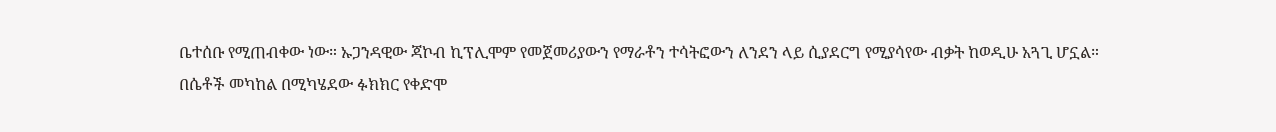ቤተሰቡ የሚጠብቀው ነው። ኡጋንዳዊው ጃኮብ ኪፕሊሞም የመጀመሪያውን የማራቶን ተሳትፎውን ለንደን ላይ ሲያደርግ የሚያሳየው ብቃት ከወዲሁ አጓጊ ሆኗል።
በሴቶች መካከል በሚካሄደው ፉክክር የቀድሞ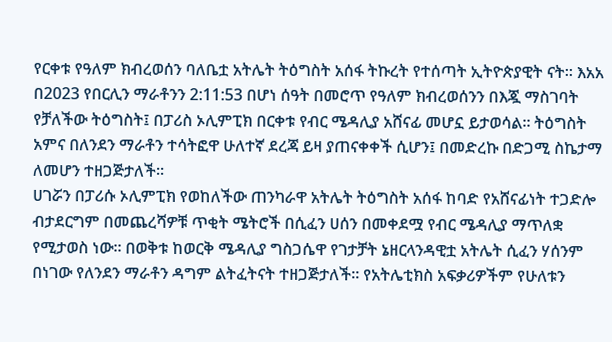የርቀቱ የዓለም ክብረወሰን ባለቤቷ አትሌት ትዕግስት አሰፋ ትኩረት የተሰጣት ኢትዮጵያዊት ናት። እአአ በ2023 የበርሊን ማራቶንን 2:11:53 በሆነ ሰዓት በመሮጥ የዓለም ክብረወሰንን በእጇ ማስገባት የቻለችው ትዕግስት፤ በፓሪስ ኦሊምፒክ በርቀቱ የብር ሜዳሊያ አሸናፊ መሆኗ ይታወሳል። ትዕግስት አምና በለንደን ማራቶን ተሳትፎዋ ሁለተኛ ደረጃ ይዛ ያጠናቀቀች ሲሆን፤ በመድረኩ በድጋሚ ስኬታማ ለመሆን ተዘጋጅታለች።
ሀገሯን በፓሪሱ ኦሊምፒክ የወከለችው ጠንካራዋ አትሌት ትዕግስት አሰፋ ከባድ የአሸናፊነት ተጋድሎ ብታደርግም በመጨረሻዎቹ ጥቂት ሜትሮች በሲፈን ሀሰን በመቀደሟ የብር ሜዳሊያ ማጥለቋ የሚታወስ ነው። በወቅቱ ከወርቅ ሜዳሊያ ግስጋሴዋ የገታቻት ኔዘርላንዳዊቷ አትሌት ሲፈን ሃሰንም በነገው የለንደን ማራቶን ዳግም ልትፈትናት ተዘጋጅታለች። የአትሌቲክስ አፍቃሪዎችም የሁለቱን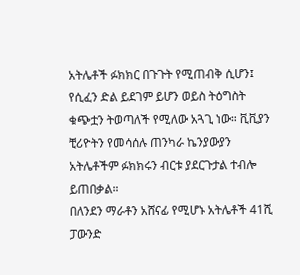አትሌቶች ፉክክር በጉጉት የሚጠብቅ ሲሆን፤ የሲፈን ድል ይደገም ይሆን ወይስ ትዕግስት ቁጭቷን ትወጣለች የሚለው አጓጊ ነው። ቪቪያን ቺሪዮትን የመሳሰሉ ጠንካራ ኬንያውያን አትሌቶችም ፉክክሩን ብርቱ ያደርጉታል ተብሎ ይጠበቃል።
በለንደን ማራቶን አሸናፊ የሚሆኑ አትሌቶች 41ሺ ፓውንድ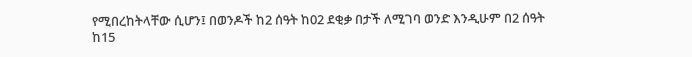የሚበረከትላቸው ሲሆን፤ በወንዶች ከ2 ሰዓት ከ02 ደቂቃ በታች ለሚገባ ወንድ እንዲሁም በ2 ሰዓት ከ15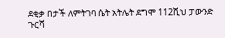ደቂቃ በታች ለምትገባ ሴት አትሌት ደግሞ 112ሺህ ፓውንድ ጉርሻ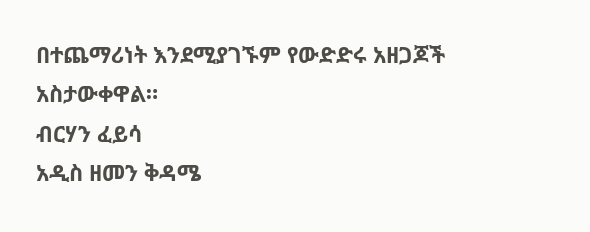በተጨማሪነት እንደሚያገኙም የውድድሩ አዘጋጆች አስታውቀዋል።
ብርሃን ፈይሳ
አዲስ ዘመን ቅዳሜ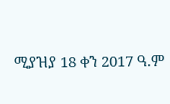ሚያዝያ 18 ቀን 2017 ዓ.ም